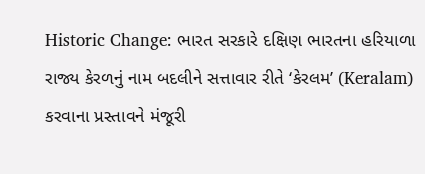Historic Change: ભારત સરકારે દક્ષિણ ભારતના હરિયાળા રાજ્ય કેરળનું નામ બદલીને સત્તાવાર રીતે ‘કેરલમ’ (Keralam) કરવાના પ્રસ્તાવને મંજૂરી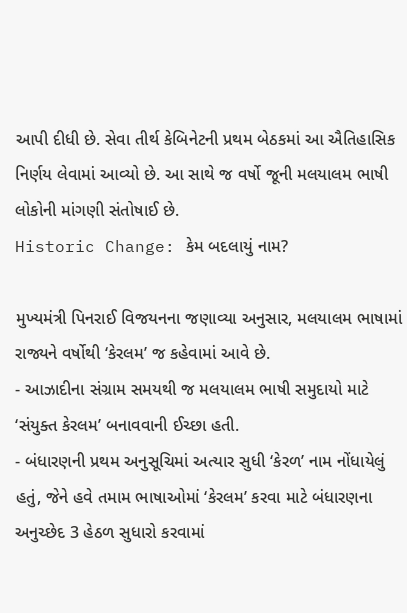આપી દીધી છે. સેવા તીર્થ કેબિનેટની પ્રથમ બેઠકમાં આ ઐતિહાસિક નિર્ણય લેવામાં આવ્યો છે. આ સાથે જ વર્ષો જૂની મલયાલમ ભાષી લોકોની માંગણી સંતોષાઈ છે.
Historic Change: કેમ બદલાયું નામ?

મુખ્યમંત્રી પિનરાઈ વિજયનના જણાવ્યા અનુસાર, મલયાલમ ભાષામાં રાજ્યને વર્ષોથી ‘કેરલમ’ જ કહેવામાં આવે છે.
- આઝાદીના સંગ્રામ સમયથી જ મલયાલમ ભાષી સમુદાયો માટે ‘સંયુક્ત કેરલમ’ બનાવવાની ઈચ્છા હતી.
- બંધારણની પ્રથમ અનુસૂચિમાં અત્યાર સુધી ‘કેરળ’ નામ નોંધાયેલું હતું, જેને હવે તમામ ભાષાઓમાં ‘કેરલમ’ કરવા માટે બંધારણના અનુચ્છેદ 3 હેઠળ સુધારો કરવામાં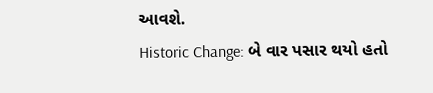આવશે.
Historic Change: બે વાર પસાર થયો હતો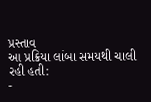પ્રસ્તાવ
આ પ્રક્રિયા લાંબા સમયથી ચાલી રહી હતી:
-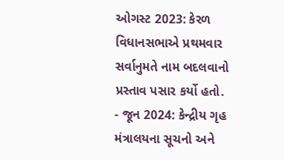ઓગસ્ટ 2023: કેરળ વિધાનસભાએ પ્રથમવાર સર્વાનુમતે નામ બદલવાનો પ્રસ્તાવ પસાર કર્યો હતો.
- જૂન 2024: કેન્દ્રીય ગૃહ મંત્રાલયના સૂચનો અને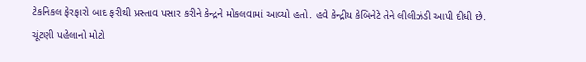ટેકનિકલ ફેરફારો બાદ ફરીથી પ્રસ્તાવ પસાર કરીને કેન્દ્રને મોકલવામાં આવ્યો હતો. હવે કેન્દ્રીય કેબિનેટે તેને લીલીઝંડી આપી દીધી છે.
ચૂંટણી પહેલાનો મોટો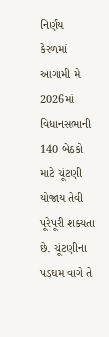નિર્ણય
કેરળમાં આગામી મે 2026માં વિધાનસભાની 140 બેઠકો માટે ચૂંટણી યોજાય તેવી પૂરેપૂરી શક્યતા છે. ચૂંટણીના પડઘમ વાગે તે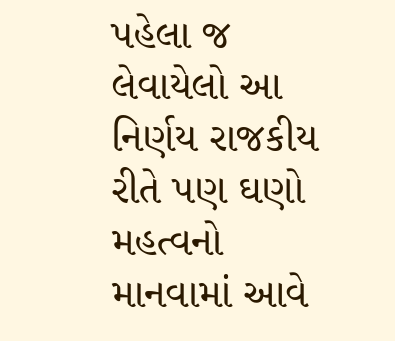પહેલા જ લેવાયેલો આ નિર્ણય રાજકીય રીતે પણ ઘણો મહત્વનો માનવામાં આવે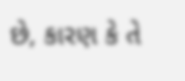છે, કારણ કે તે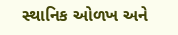સ્થાનિક ઓળખ અને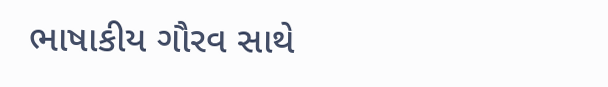ભાષાકીય ગૌરવ સાથે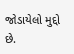જોડાયેલો મુદ્દો છે.